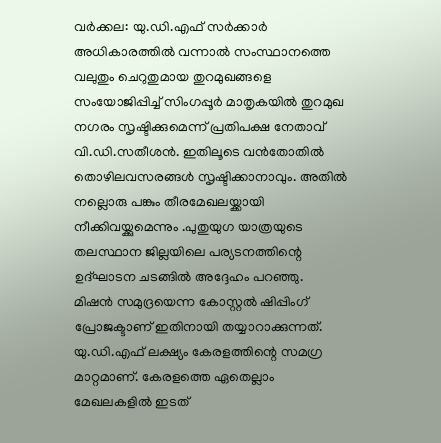വർക്കല: യു.ഡി.എഫ് സർക്കാർ അധികാരത്തിൽ വന്നാൽ സംസ്ഥാനത്തെ വലുതും ചെറുതുമായ തുറമുഖങ്ങളെ സംയോജിപ്പിച്ച് സിംഗപ്പൂർ മാതൃകയിൽ തുറമുഖ നഗരം സൃഷ്ടിക്കുമെന്ന് പ്രതിപക്ഷ നേതാവ് വി.ഡി.സതീശൻ. ഇതിലൂടെ വൻതോതിൽ തൊഴിലവസരങ്ങൾ സൃഷ്ടിക്കാനാവും. അതിൽ നല്ലൊരു പങ്കും തീരമേഖലയ്ക്കായി നീക്കിവയ്ക്കുമെന്നും .പുതുയുഗ യാത്രയുടെ തലസ്ഥാന ജില്ലയിലെ പര്യടനത്തിന്റെ ഉദ്ഘാടന ചടങ്ങിൽ അദ്ദേഹം പറഞ്ഞു.
മിഷൻ സമുദ്രയെന്ന കോസ്റ്റൽ ഷിപ്പിംഗ് പ്രോജക്ടാണ് ഇതിനായി തയ്യാറാക്കുന്നത്. യു.ഡി.എഫ് ലക്ഷ്യം കേരളത്തിന്റെ സമഗ്ര മാറ്റമാണ്. കേരളത്തെ ഏതെല്ലാം മേഖലകളിൽ ഇടത്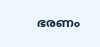ഭരണം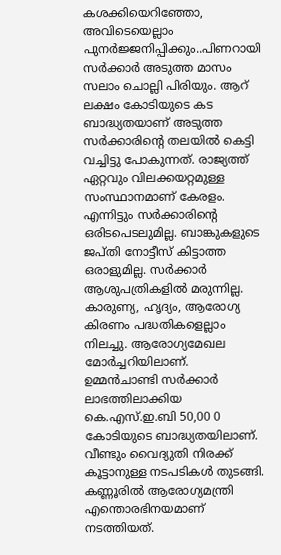കശക്കിയെറിഞ്ഞോ, അവിടെയെല്ലാം പുനർജ്ജനിപ്പിക്കും..പിണറായി സർക്കാർ അടുത്ത മാസം സലാം ചൊല്ലി പിരിയും. ആറ് ലക്ഷം കോടിയുടെ കട ബാദ്ധ്യതയാണ് അടുത്ത സർക്കാരിന്റെ തലയിൽ കെട്ടി വച്ചിട്ടു പോകുന്നത്. രാജ്യത്ത് ഏറ്റവും വിലക്കയറ്റമുള്ള സംസ്ഥാനമാണ് കേരളം. എന്നിട്ടും സർക്കാരിന്റെ ഒരിടപെടലുമില്ല. ബാങ്കുകളുടെ ജപ്തി നോട്ടീസ് കിട്ടാത്ത ഒരാളുമില്ല. സർക്കാർ ആശുപത്രികളിൽ മരുന്നില്ല. കാരുണ്യ, ഹൃദ്യം, ആരോഗ്യ കിരണം പദ്ധതികളെല്ലാം നിലച്ചു. ആരോഗ്യമേഖല മോർച്ചറിയിലാണ്. ഉമ്മൻചാണ്ടി സർക്കാർ ലാഭത്തിലാക്കിയ കെ.എസ്.ഇ.ബി 50,00 0 കോടിയുടെ ബാദ്ധ്യതയിലാണ്. വീണ്ടും വൈദ്യുതി നിരക്ക് കൂട്ടാനുള്ള നടപടികൾ തുടങ്ങി.
കണ്ണൂരിൽ ആരോഗ്യമന്ത്രി എന്തൊരഭിനയമാണ് നടത്തിയത്.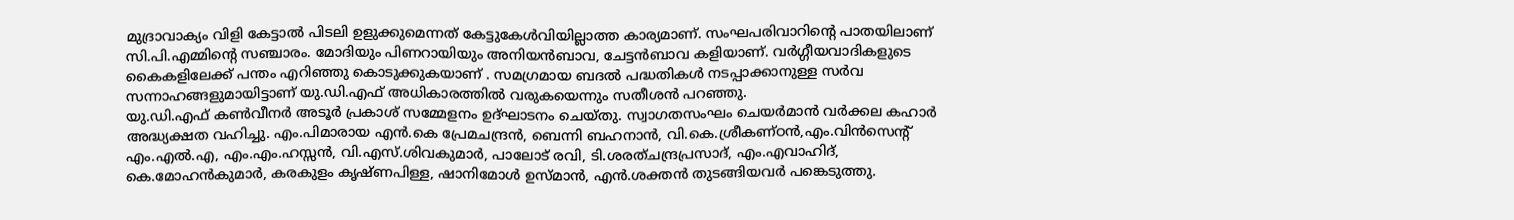മുദ്രാവാക്യം വിളി കേട്ടാൽ പിടലി ഉളുക്കുമെന്നത് കേട്ടുകേൾവിയില്ലാത്ത കാര്യമാണ്. സംഘപരിവാറിന്റെ പാതയിലാണ് സി.പി.എമ്മിന്റെ സഞ്ചാരം. മോദിയും പിണറായിയും അനിയൻബാവ, ചേട്ടൻബാവ കളിയാണ്. വർഗ്ഗീയവാദികളുടെ കൈകളിലേക്ക് പന്തം എറിഞ്ഞു കൊടുക്കുകയാണ് . സമഗ്രമായ ബദൽ പദ്ധതികൾ നടപ്പാക്കാനുള്ള സർവ സന്നാഹങ്ങളുമായിട്ടാണ് യു.ഡി.എഫ് അധികാരത്തിൽ വരുകയെന്നും സതീശൻ പറഞ്ഞു.
യു.ഡി.എഫ് കൺവീനർ അടൂർ പ്രകാശ് സമ്മേളനം ഉദ്ഘാടനം ചെയ്തു. സ്വാഗതസംഘം ചെയർമാൻ വർക്കല കഹാർ അദ്ധ്യക്ഷത വഹിച്ചു. എം.പിമാരായ എൻ.കെ പ്രേമചന്ദ്രൻ, ബെന്നി ബഹനാൻ, വി.കെ.ശ്രീകണ്ഠൻ,എം.വിൻസെന്റ് എം.എൽ.എ, എം.എം.ഹസ്സൻ, വി.എസ്.ശിവകുമാർ, പാലോട് രവി, ടി.ശരത്ചന്ദ്രപ്രസാദ്, എം.എവാഹിദ്, കെ.മോഹൻകുമാർ, കരകുളം കൃഷ്ണപിള്ള, ഷാനിമോൾ ഉസ്മാൻ, എൻ.ശക്തൻ തുടങ്ങിയവർ പങ്കെടുത്തു.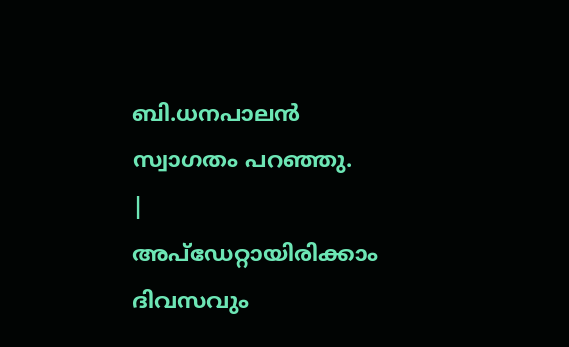ബി.ധനപാലൻ സ്വാഗതം പറഞ്ഞു.
|
അപ്ഡേറ്റായിരിക്കാം ദിവസവും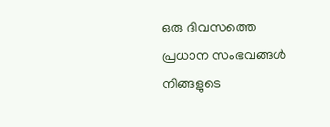ഒരു ദിവസത്തെ പ്രധാന സംഭവങ്ങൾ നിങ്ങളുടെ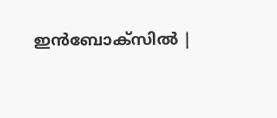ഇൻബോക്സിൽ |